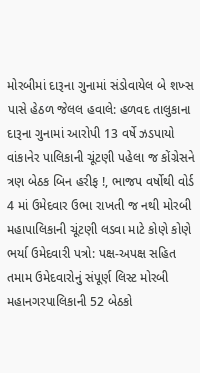મોરબીમાં દારૂના ગુનામાં સંડોવાયેલ બે શખ્સ પાસે હેઠળ જેલલ હવાલે: હળવદ તાલુકાના દારૂના ગુનામાં આરોપી 13 વર્ષે ઝડપાયો વાંકાનેર પાલિકાની ચૂંટણી પહેલા જ કોંગ્રેસને ત્રણ બેઠક બિન હરીફ !, ભાજપ વર્ષોથી વોર્ડ 4 માં ઉમેદવાર ઉભા રાખતી જ નથી મોરબી મહાપાલિકાની ચૂંટણી લડવા માટે કોણે કોણે ભર્યા ઉમેદવારી પત્રો: પક્ષ-અપક્ષ સહિત તમામ ઉમેદવારોનું સંપૂર્ણ લિસ્ટ મોરબી મહાનગરપાલિકાની 52 બેઠકો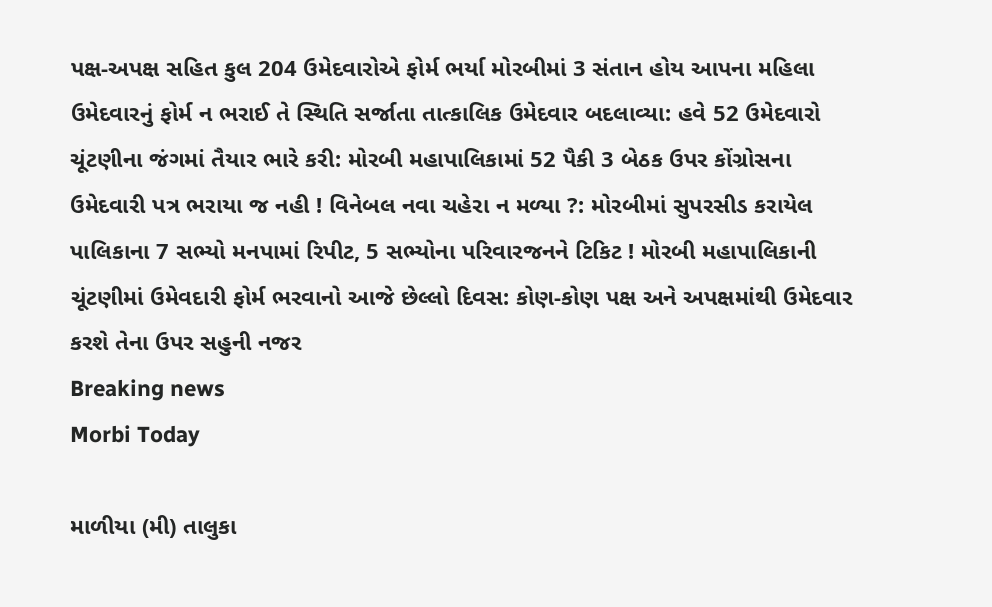પક્ષ-અપક્ષ સહિત કુલ 204 ઉમેદવારોએ ફોર્મ ભર્યા મોરબીમાં 3 સંતાન હોય આપના મહિલા ઉમેદવારનું ફોર્મ ન ભરાઈ તે સ્થિતિ સર્જાતા તાત્કાલિક ઉમેદવાર બદલાવ્યા: હવે 52 ઉમેદવારો ચૂંટણીના જંગમાં તૈયાર ભારે કરી: મોરબી મહાપાલિકામાં 52 પૈકી 3 બેઠક ઉપર કોંગ્રોસના ઉમેદવારી પત્ર ભરાયા જ નહી ! વિનેબલ નવા ચહેરા ન મળ્યા ?: મોરબીમાં સુપરસીડ કરાયેલ પાલિકાના 7 સભ્યો મનપામાં રિપીટ, 5 સભ્યોના પરિવારજનને ટિકિટ ! મોરબી મહાપાલિકાની ચૂંટણીમાં ઉમેવદારી ફોર્મ ભરવાનો આજે છેલ્લો દિવસ: કોણ-કોણ પક્ષ અને અપક્ષમાંથી ઉમેદવાર કરશે તેના ઉપર સહુની નજર
Breaking news
Morbi Today

માળીયા (મી) તાલુકા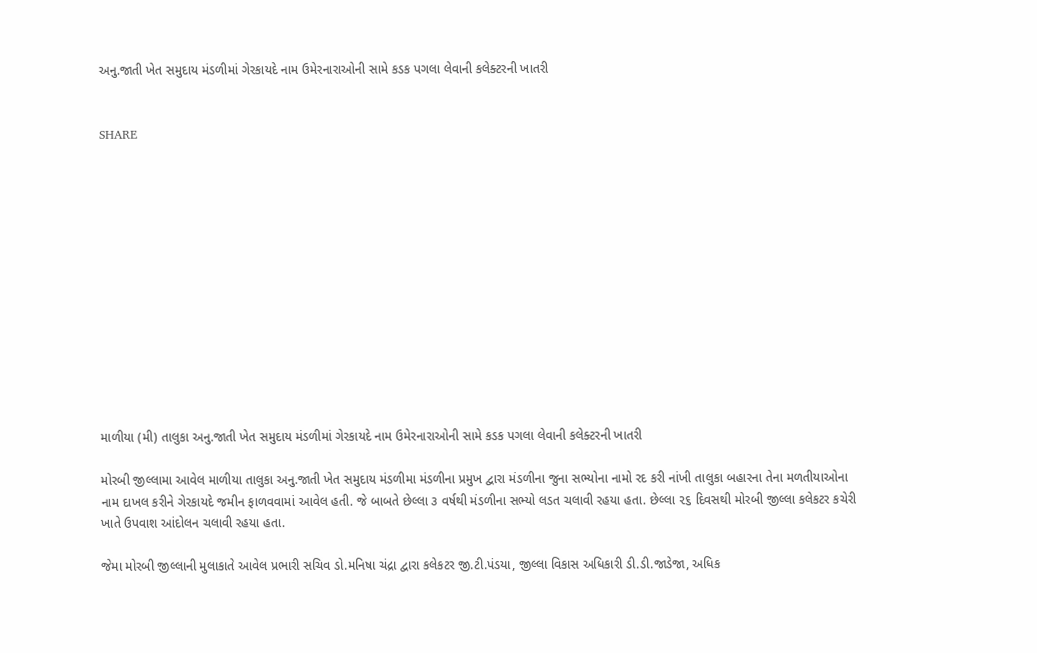અનુ.જાતી ખેત સમુદાય મંડળીમાં ગેરકાયદે નામ ઉમેરનારાઓની સામે કડક પગલા લેવાની કલેક્ટરની ખાતરી


SHARE













માળીયા (મી) તાલુકા અનુ.જાતી ખેત સમુદાય મંડળીમાં ગેરકાયદે નામ ઉમેરનારાઓની સામે કડક પગલા લેવાની કલેક્ટરની ખાતરી

મોરબી જીલ્લામા આવેલ માળીયા તાલુકા અનુ.જાતી ખેત સમુદાય મંડળીમા મંડળીના પ્રમુખ દ્વારા મંડળીના જુના સભ્યોના નામો રદ કરી નાંખી તાલુકા બહારના તેના મળતીયાઓના નામ દાખલ કરીને ગેરકાયદે જમીન ફાળવવામાં આવેલ હતી. જે બાબતે છેલ્લા ૩ વર્ષથી મંડળીના સભ્યો લડત ચલાવી રહયા હતા. છેલ્લા ૨૬ દિવસથી મોરબી જીલ્લા કલેકટર કચેરી ખાતે ઉપવાશ આંદોલન ચલાવી રહયા હતા.

જેમા મોરબી જીલ્લાની મુલાકાતે આવેલ પ્રભારી સચિવ ડો.મનિષા ચંદ્રા દ્વારા કલેકટર જી.ટી.પંડયા, જીલ્લા વિકાસ અધિકારી ડી.ડી.જાડેજા, અધિક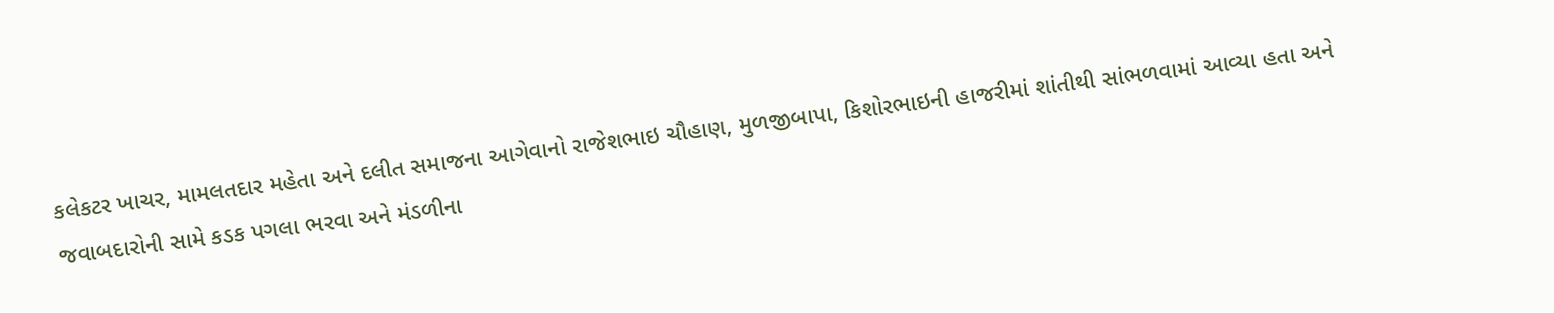કલેકટર ખાચર, મામલતદાર મહેતા અને દલીત સમાજના આગેવાનો રાજેશભાઇ ચૌહાણ, મુળજીબાપા, કિશોરભાઇની હાજરીમાં શાંતીથી સાંભળવામાં આવ્યા હતા અને જવાબદારોની સામે કડક પગલા ભરવા અને મંડળીના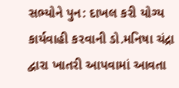સભ્યોને પુન: દાખલ કરી યોગ્ય કાર્યવાહી કરવાની ડો.મનિષા ચંદ્રા દ્વારા ખાતરી આપવામાં આવતા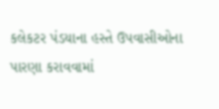કલેકટર પંડયાના હસ્તે ઉપવાસીઓના પારણા કરાવવામાં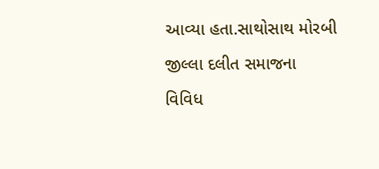આવ્યા હતા.સાથોસાથ મોરબી જીલ્લા દલીત સમાજના વિવિધ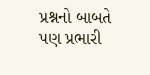પ્રશ્નનો બાબતે પણ પ્રભારી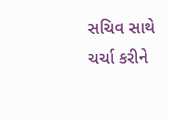સચિવ સાથે ચર્ચા કરીને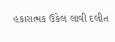હકારાત્મક ઉકેલ લાવી દલીત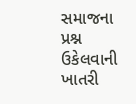સમાજના પ્રશ્ન ઉકેલવાની ખાતરી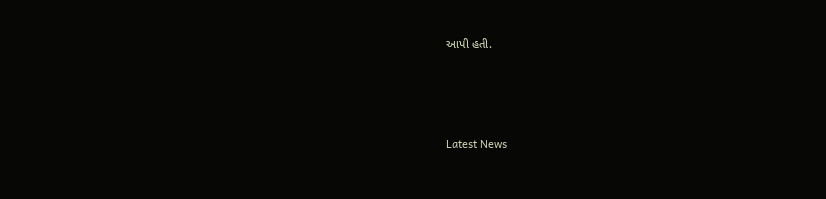આપી હતી.






Latest News